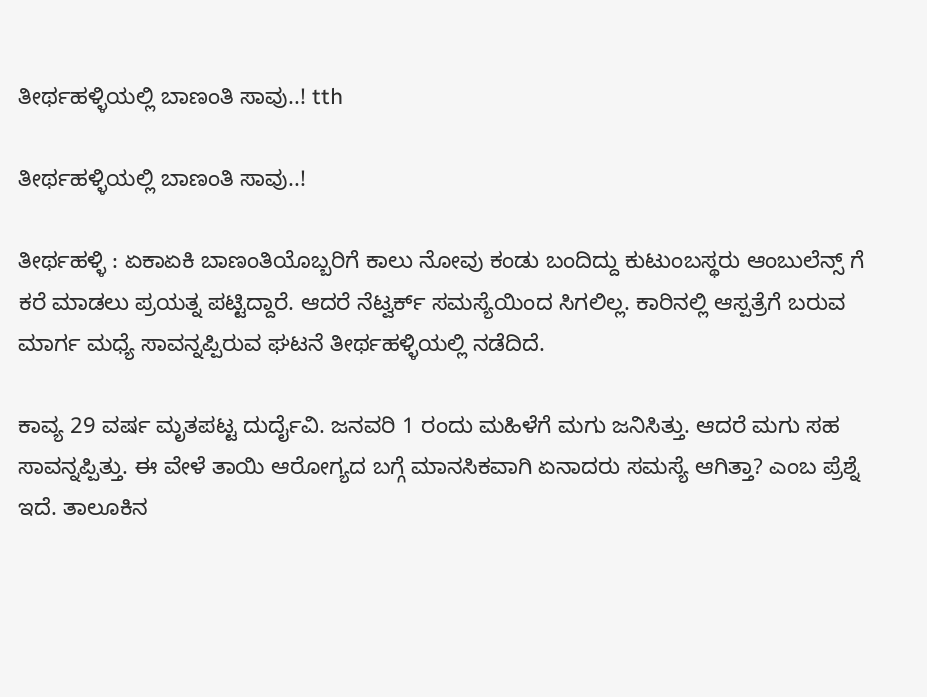ತೀರ್ಥಹಳ್ಳಿಯಲ್ಲಿ ಬಾಣಂತಿ ಸಾವು..! tth

ತೀರ್ಥಹಳ್ಳಿಯಲ್ಲಿ ಬಾಣಂತಿ ಸಾವು..!

ತೀರ್ಥಹಳ್ಳಿ : ಏಕಾಏಕಿ ಬಾಣಂತಿಯೊಬ್ಬರಿಗೆ ಕಾಲು ನೋವು ಕಂಡು ಬಂದಿದ್ದು ಕುಟುಂಬಸ್ಥರು ಆಂಬುಲೆನ್ಸ್ ಗೆ ಕರೆ ಮಾಡಲು ಪ್ರಯತ್ನ ಪಟ್ಟಿದ್ದಾರೆ. ಆದರೆ ನೆಟ್ವರ್ಕ್ ಸಮಸ್ಯೆಯಿಂದ ಸಿಗಲಿಲ್ಲ. ಕಾರಿನಲ್ಲಿ ಆಸ್ಪತ್ರೆಗೆ ಬರುವ ಮಾರ್ಗ ಮಧ್ಯೆ ಸಾವನ್ನಪ್ಪಿರುವ ಘಟನೆ ತೀರ್ಥಹಳ್ಳಿಯಲ್ಲಿ ನಡೆದಿದೆ.

ಕಾವ್ಯ 29 ವರ್ಷ ಮೃತಪಟ್ಟ ದುರ್ದೈವಿ. ಜನವರಿ 1 ರಂದು ಮಹಿಳೆಗೆ ಮಗು ಜನಿಸಿತ್ತು. ಆದರೆ ಮಗು ಸಹ ಸಾವನ್ನಪ್ಪಿತ್ತು. ಈ ವೇಳೆ ತಾಯಿ ಆರೋಗ್ಯದ ಬಗ್ಗೆ ಮಾನಸಿಕವಾಗಿ ಏನಾದರು ಸಮಸ್ಯೆ ಆಗಿತ್ತಾ? ಎಂಬ ಪ್ರೆಶ್ನೆ ಇದೆ. ತಾಲೂಕಿನ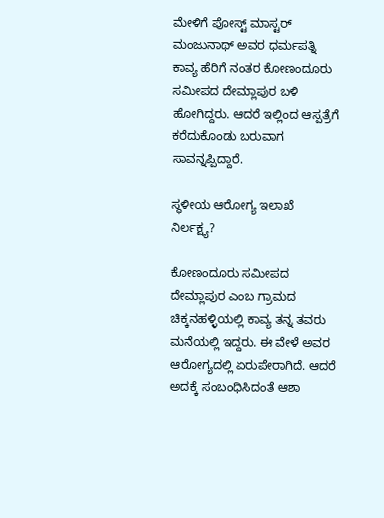ಮೇಳಿಗೆ ಪೋಸ್ಟ್ ಮಾಸ್ಟರ್ ಮಂಜುನಾಥ್ ಅವರ ಧರ್ಮಪತ್ನಿ ಕಾವ್ಯ ಹೆರಿಗೆ ನಂತರ ಕೋಣಂದೂರು ಸಮೀಪದ ದೇಮ್ಲಾಪುರ ಬಳಿ ಹೋಗಿದ್ದರು. ಆದರೆ ಇಲ್ಲಿಂದ ಆಸ್ಪತ್ರೆಗೆ ಕರೆದುಕೊಂಡು ಬರುವಾಗ ಸಾವನ್ನಪ್ಪಿದ್ದಾರೆ.

ಸ್ಥಳೀಯ ಆರೋಗ್ಯ ಇಲಾಖೆ ನಿರ್ಲಕ್ಷ್ಯ?

ಕೋಣಂದೂರು ಸಮೀಪದ ದೇಮ್ಲಾಪುರ ಎಂಬ ಗ್ರಾಮದ ಚಿಕ್ಕನಹಳ್ಳಿಯಲ್ಲಿ ಕಾವ್ಯ ತನ್ನ ತವರು ಮನೆಯಲ್ಲಿ ಇದ್ದರು. ಈ ವೇಳೆ ಅವರ ಆರೋಗ್ಯದಲ್ಲಿ ಏರುಪೇರಾಗಿದೆ. ಆದರೆ ಅದಕ್ಕೆ ಸಂಬಂಧಿಸಿದಂತೆ ಆಶಾ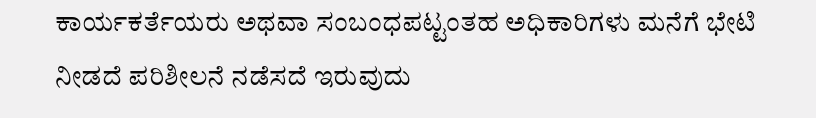ಕಾರ್ಯಕರ್ತೆಯರು ಅಥವಾ ಸಂಬಂಧಪಟ್ಟಂತಹ ಅಧಿಕಾರಿಗಳು ಮನೆಗೆ ಭೇಟಿ ನೀಡದೆ ಪರಿಶೀಲನೆ ನಡೆಸದೆ ಇರುವುದು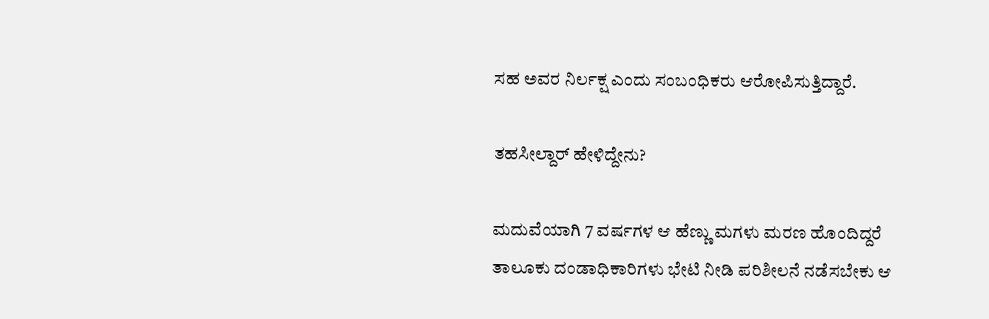ಸಹ ಅವರ ನಿರ್ಲಕ್ಷ ಎಂದು ಸಂಬಂಧಿಕರು ಆರೋಪಿಸುತ್ತಿದ್ದಾರೆ.

ತಹಸೀಲ್ದಾರ್ ಹೇಳಿದ್ದೇನು?

ಮದುವೆಯಾಗಿ 7 ವರ್ಷಗಳ ಆ ಹೆಣ್ಣು ಮಗಳು ಮರಣ ಹೊಂದಿದ್ದರೆ ತಾಲೂಕು ದಂಡಾಧಿಕಾರಿಗಳು ಭೇಟಿ ನೀಡಿ ಪರಿಶೀಲನೆ ನಡೆಸಬೇಕು ಆ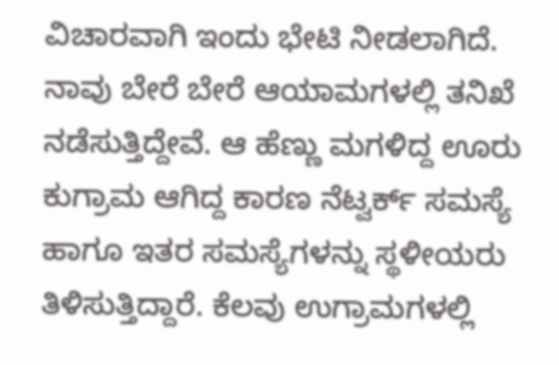ವಿಚಾರವಾಗಿ ಇಂದು ಭೇಟಿ ನೀಡಲಾಗಿದೆ. ನಾವು ಬೇರೆ ಬೇರೆ ಆಯಾಮಗಳಲ್ಲಿ ತನಿಖೆ ನಡೆಸುತ್ತಿದ್ದೇವೆ. ಆ ಹೆಣ್ಣು ಮಗಳಿದ್ದ ಊರು ಕುಗ್ರಾಮ ಆಗಿದ್ದ ಕಾರಣ ನೆಟ್ವರ್ಕ್ ಸಮಸ್ಯೆ ಹಾಗೂ ಇತರ ಸಮಸ್ಯೆಗಳನ್ನು ಸ್ಥಳೀಯರು ತಿಳಿಸುತ್ತಿದ್ದಾರೆ. ಕೆಲವು ಉಗ್ರಾಮಗಳಲ್ಲಿ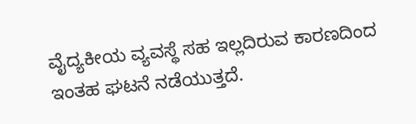ವೈದ್ಯಕೀಯ ವ್ಯವಸ್ಥೆ ಸಹ ಇಲ್ಲದಿರುವ ಕಾರಣದಿಂದ ಇಂತಹ ಘಟನೆ ನಡೆಯುತ್ತದೆ.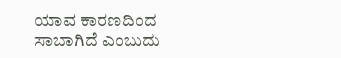ಯಾವ ಕಾರಣದಿಂದ ಸಾಬಾಗಿದೆ ಎಂಬುದು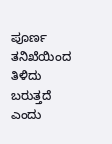ಪೂರ್ಣ ತನಿಖೆಯಿಂದ ತಿಳಿದು ಬರುತ್ತದೆ ಎಂದು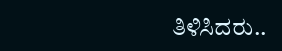ತಿಳಿಸಿದರು..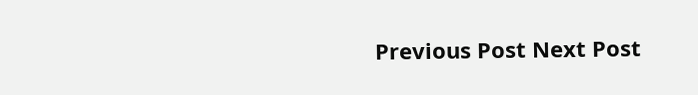Previous Post Next Post